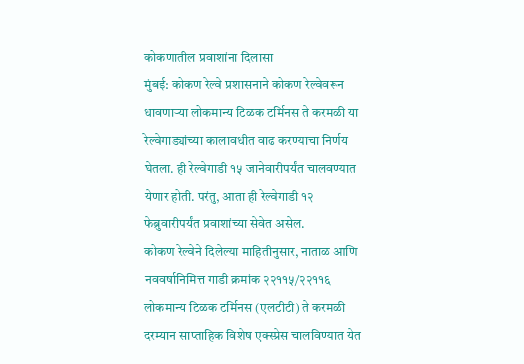कोकणातील प्रवाशांना दिलासा
मुंबई: कोकण रेल्वे प्रशासनाने कोकण रेल्वेवरून धावणाऱ्या लोकमान्य टिळक टर्मिनस ते करमळी या रेल्वेगाड्यांच्या कालावधीत वाढ करण्याचा निर्णय घेतला. ही रेल्वेगाडी १५ जानेवारीपर्यंत चालवण्यात येणार होती. परंतु, आता ही रेल्वेगाडी १२ फेब्रुवारीपर्यंत प्रवाशांच्या सेवेत असेल.
कोकण रेल्वेने दिलेल्या माहितीनुसार, नाताळ आणि नववर्षानिमित्त गाडी क्रमांक २२११५/२२११६ लोकमान्य टिळक टर्मिनस (एलटीटी) ते करमळी दरम्यान साप्ताहिक विशेष एक्स्प्रेस चालविण्यात येत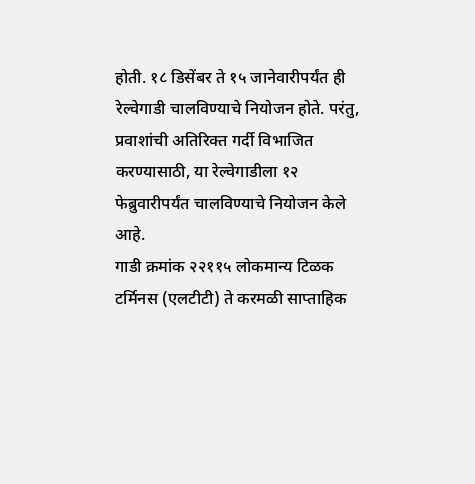होती. १८ डिसेंबर ते १५ जानेवारीपर्यंत ही रेल्वेगाडी चालविण्याचे नियोजन होते. परंतु, प्रवाशांची अतिरिक्त गर्दी विभाजित करण्यासाठी, या रेल्वेगाडीला १२ फेब्रुवारीपर्यंत चालविण्याचे नियोजन केले आहे.
गाडी क्रमांक २२११५ लोकमान्य टिळक टर्मिनस (एलटीटी) ते करमळी साप्ताहिक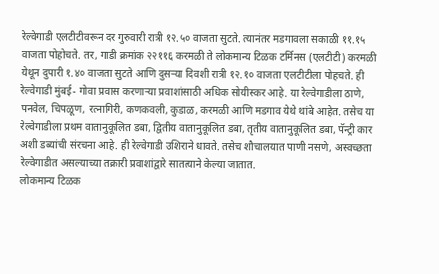रेल्वेगाडी एलटीटीवरून दर गुरुवारी रात्री १२.५० वाजता सुटते. त्यानंतर मडगावला सकाळी ११.१५ वाजता पोहोचते. तर, गाडी क्रमांक २२११६ करमळी ते लोकमान्य टिळक टर्मिनस (एलटीटी) करमळी येथून दुपारी १.४० वाजता सुटते आणि दुसऱ्या दिवशी रात्री १२.१० वाजता एलटीटीला पोहचते. ही रेल्वेगाडी मुंबई- गोवा प्रवास करणाऱ्या प्रवाशांसाठी अधिक सोयीस्कर आहे. या रेल्वेगाडीला ठाणे, पनवेल, चिपळूण, रत्नागिरी, कणकवली, कुडाळ, करमळी आणि मडगाव येथे थांबे आहेत. तसेच या रेल्वेगाडीला प्रथम वातानुकूलित डबा, द्वितीय वातानुकूलित डबा, तृतीय वातानुकूलित डबा, पॅन्ट्री कार अशी डब्यांची संरचना आहे. ही रेल्वेगाडी उशिराने धावते. तसेच शौचालयात पाणी नसणे, अस्वच्छता रेल्वेगाडीत असल्याच्या तक्रारी प्रवाशांद्वारे सातत्याने केल्या जातात.
लोकमान्य टिळक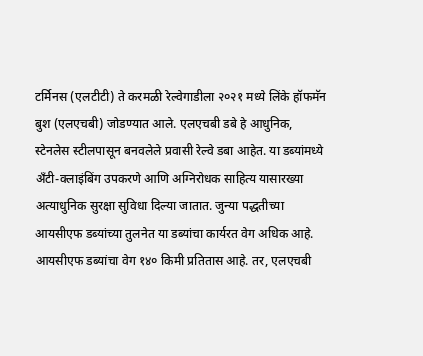टर्मिनस (एलटीटी) ते करमळी रेल्वेगाडीला २०२१ मध्ये लिंके हॉफमॅन बुश (एलएचबी) जोडण्यात आले. एलएचबी डबे हे आधुनिक, स्टेनलेस स्टीलपासून बनवलेले प्रवासी रेल्वे डबा आहेत. या डब्यांमध्ये अँटी-क्लाइंबिंग उपकरणे आणि अग्निरोधक साहित्य यासारख्या अत्याधुनिक सुरक्षा सुविधा दिल्या जातात. जुन्या पद्धतीच्या आयसीएफ डब्यांच्या तुलनेत या डब्यांचा कार्यरत वेग अधिक आहे. आयसीएफ डब्यांचा वेग १४० किमी प्रतितास आहे. तर, एलएचबी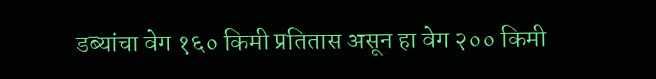डब्यांचा वेग १६० किमी प्रतितास असून हा वेग २०० किमी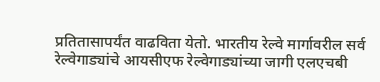प्रतितासापर्यंत वाढविता येतो. भारतीय रेल्वे मार्गावरील सर्व रेल्वेगाड्यांचे आयसीएफ रेल्वेगाड्यांच्या जागी एलएचबी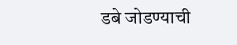डबे जोडण्याची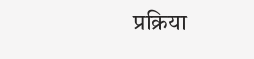प्रक्रिया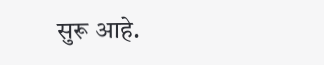सुरू आहे.